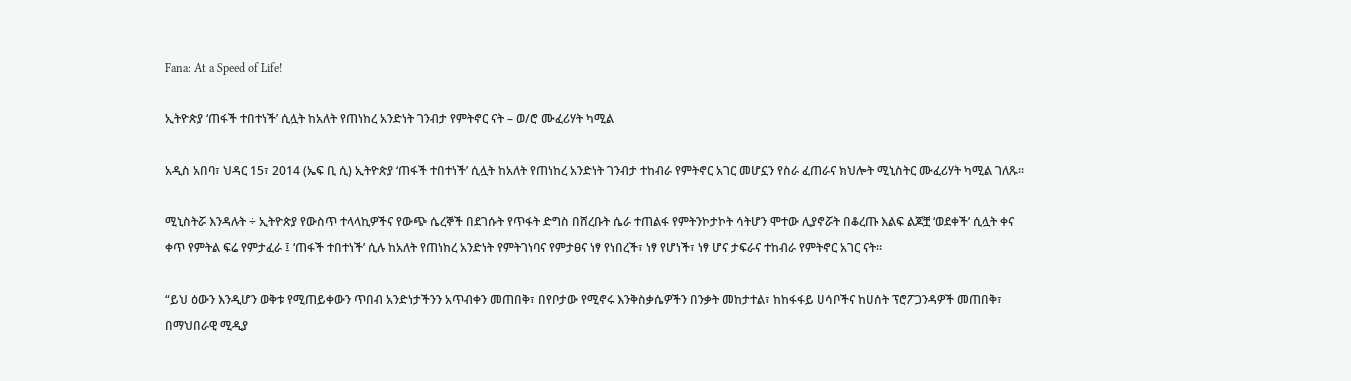Fana: At a Speed of Life!

ኢትዮጵያ ‘ጠፋች ተበተነች’ ሲሏት ከአለት የጠነከረ አንድነት ገንብታ የምትኖር ናት – ወ/ሮ ሙፈሪሃት ካሚል

አዲስ አበባ፣ ህዳር 15፣ 2014 (ኤፍ ቢ ሲ) ኢትዮጵያ ‘ጠፋች ተበተነች’ ሲሏት ከአለት የጠነከረ አንድነት ገንብታ ተከብራ የምትኖር አገር መሆኗን የስራ ፈጠራና ክህሎት ሚኒስትር ሙፈሪሃት ካሚል ገለጹ፡፡

ሚኒስትሯ እንዳሉት ÷ ኢትዮጵያ የውስጥ ተላላኪዎችና የውጭ ሴረኞች በደገሱት የጥፋት ድግስ በሸረቡት ሴራ ተጠልፋ የምትንኮታኮት ሳትሆን ሞተው ሊያኖሯት በቆረጡ እልፍ ልጆቿ ‘ወደቀች’ ሲሏት ቀና ቀጥ የምትል ፍሬ የምታፈራ ፤ ‘ጠፋች ተበተነች’ ሲሉ ከአለት የጠነከረ አንድነት የምትገነባና የምታፀና ነፃ የነበረች፣ ነፃ የሆነች፣ ነፃ ሆና ታፍራና ተከብራ የምትኖር አገር ናት፡፡

“ይህ ዕውን እንዲሆን ወቅቱ የሚጠይቀውን ጥበብ አንድነታችንን አጥብቀን መጠበቅ፣ በየቦታው የሚኖሩ እንቅስቃሴዎችን በንቃት መከታተል፣ ከከፋፋይ ሀሳቦችና ከሀሰት ፕሮፖጋንዳዎች መጠበቅ፣ በማህበራዊ ሚዲያ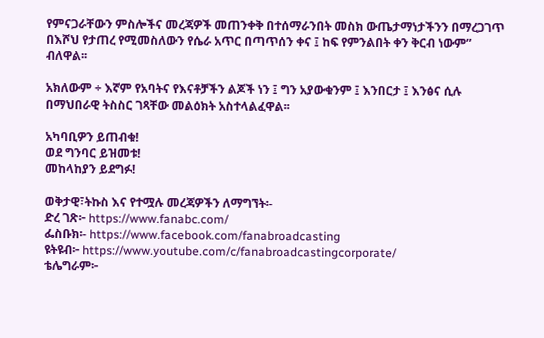የምናጋራቸውን ምስሎችና መረጃዎች መጠንቀቅ በተሰማራንበት መስክ ውጤታማነታችንን በማረጋገጥ በእሾህ የታጠረ የሚመስለውን የሴራ አጥር በጣጥሰን ቀና ፤ ከፍ የምንልበት ቀን ቅርብ ነውም” ብለዋል፡፡

አክለውም ÷ እኛም የአባትና የእናቶቻችን ልጆች ነን ፤ ግን አያውቁንም ፤ እንበርታ ፤ እንፅና ሲሉ በማህበራዊ ትስስር ገጻቸው መልዕክት አስተላልፈዋል፡፡

አካባቢዎን ይጠብቁ!
ወደ ግንባር ይዝመቱ!
መከላከያን ይደግፉ!

ወቅታዊ፣ትኩስ እና የተሟሉ መረጃዎችን ለማግኘት፡-
ድረ ገጽ፦ https://www.fanabc.com/
ፌስቡክ፡- https://www.facebook.com/fanabroadcasting
ዩትዩብ፦ https://www.youtube.com/c/fanabroadcastingcorporate/
ቴሌግራም፦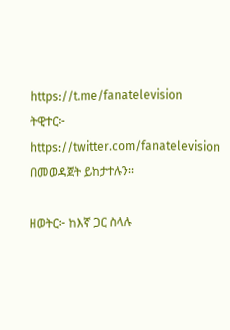https://t.me/fanatelevision
ትዊተር፦ https://twitter.com/fanatelevision በመወዳጀት ይከታተሉን፡፡

ዘወትር፦ ከእኛ ጋር ስላሉ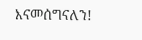እናመሰግናለን!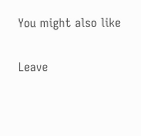You might also like

Leave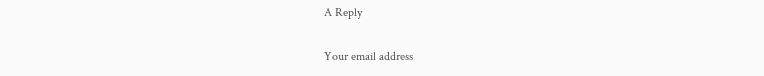A Reply

Your email address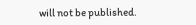will not be published.